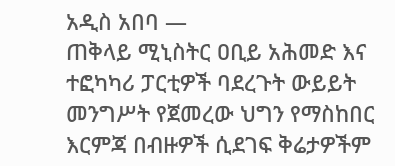አዲስ አበባ —
ጠቅላይ ሚኒስትር ዐቢይ አሕመድ እና ተፎካካሪ ፓርቲዎች ባደረጉት ውይይት መንግሥት የጀመረው ህግን የማስከበር እርምጃ በብዙዎች ሲደገፍ ቅሬታዎችም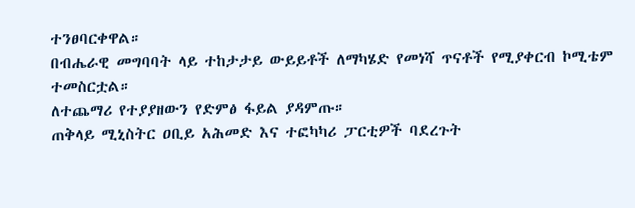ተንፀባርቀዋል።
በብሔራዊ መግባባት ላይ ተከታታይ ውይይቶች ለማካሄድ የመነሻ ጥናቶች የሚያቀርብ ኮሚቴም ተመስርቷል።
ለተጨማሪ የተያያዘውን የድምፅ ፋይል ያዳምጡ።
ጠቅላይ ሚኒስትር ዐቢይ አሕመድ እና ተፎካካሪ ፓርቲዎች ባደረጉት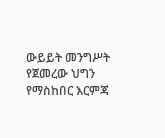ውይይት መንግሥት የጀመረው ህግን የማስከበር እርምጃ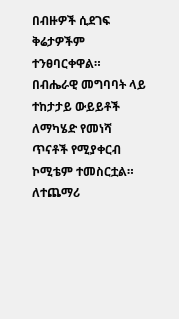በብዙዎች ሲደገፍ ቅሬታዎችም ተንፀባርቀዋል።
በብሔራዊ መግባባት ላይ ተከታታይ ውይይቶች ለማካሄድ የመነሻ ጥናቶች የሚያቀርብ ኮሚቴም ተመስርቷል።
ለተጨማሪ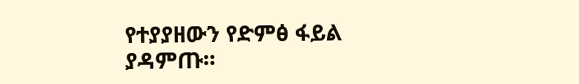የተያያዘውን የድምፅ ፋይል ያዳምጡ።